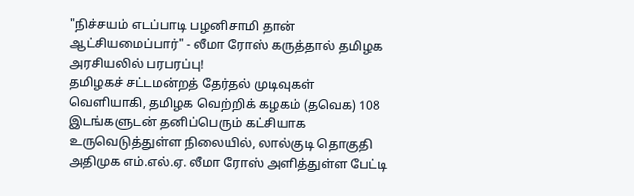"நிச்சயம் எடப்பாடி பழனிசாமி தான் ஆட்சியமைப்பார்" - லீமா ரோஸ் கருத்தால் தமிழக அரசியலில் பரபரப்பு!
தமிழகச் சட்டமன்றத் தேர்தல் முடிவுகள் வெளியாகி, தமிழக வெற்றிக் கழகம் (தவெக) 108 இடங்களுடன் தனிப்பெரும் கட்சியாக உருவெடுத்துள்ள நிலையில், லால்குடி தொகுதி அதிமுக எம்.எல்.ஏ. லீமா ரோஸ் அளித்துள்ள பேட்டி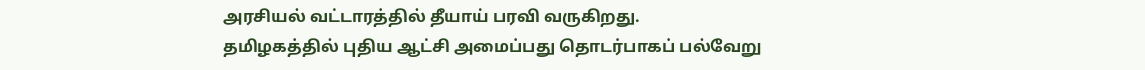அரசியல் வட்டாரத்தில் தீயாய் பரவி வருகிறது.
தமிழகத்தில் புதிய ஆட்சி அமைப்பது தொடர்பாகப் பல்வேறு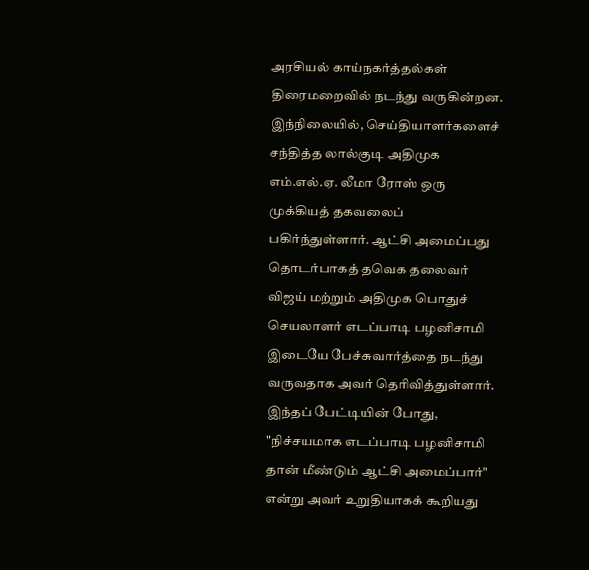அரசியல் காய்நகர்த்தல்கள் திரைமறைவில் நடந்து வருகின்றன. இந்நிலையில், செய்தியாளர்களைச் சந்தித்த லால்குடி அதிமுக எம்.எல்.ஏ. லீமா ரோஸ் ஒரு முக்கியத் தகவலைப் பகிர்ந்துள்ளார். ஆட்சி அமைப்பது தொடர்பாகத் தவெக தலைவர் விஜய் மற்றும் அதிமுக பொதுச் செயலாளர் எடப்பாடி பழனிசாமி இடையே பேச்சுவார்த்தை நடந்து வருவதாக அவர் தெரிவித்துள்ளார்.
இந்தப் பேட்டியின் போது, "நிச்சயமாக எடப்பாடி பழனிசாமி தான் மீண்டும் ஆட்சி அமைப்பார்" என்று அவர் உறுதியாகக் கூறியது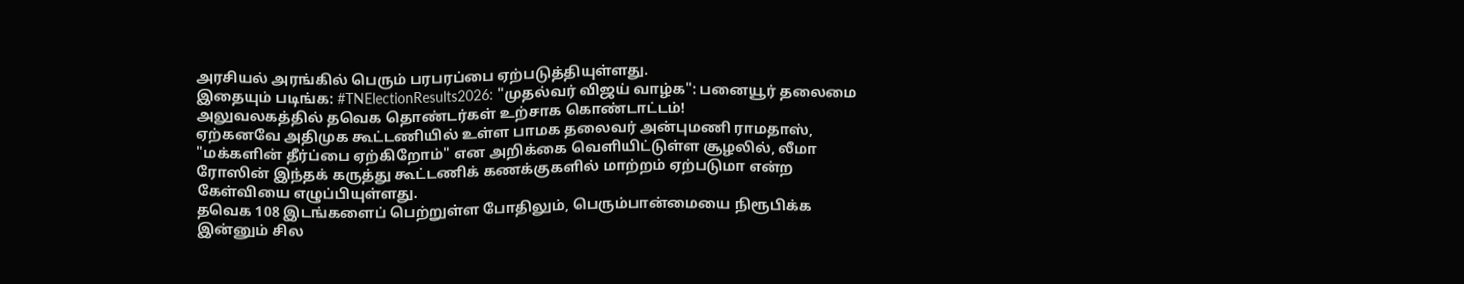அரசியல் அரங்கில் பெரும் பரபரப்பை ஏற்படுத்தியுள்ளது.
இதையும் படிங்க: #TNElectionResults2026: "முதல்வர் விஜய் வாழ்க": பனையூர் தலைமை அலுவலகத்தில் தவெக தொண்டர்கள் உற்சாக கொண்டாட்டம்!
ஏற்கனவே அதிமுக கூட்டணியில் உள்ள பாமக தலைவர் அன்புமணி ராமதாஸ், "மக்களின் தீர்ப்பை ஏற்கிறோம்" என அறிக்கை வெளியிட்டுள்ள சூழலில், லீமா ரோஸின் இந்தக் கருத்து கூட்டணிக் கணக்குகளில் மாற்றம் ஏற்படுமா என்ற கேள்வியை எழுப்பியுள்ளது.
தவெக 108 இடங்களைப் பெற்றுள்ள போதிலும், பெரும்பான்மையை நிரூபிக்க இன்னும் சில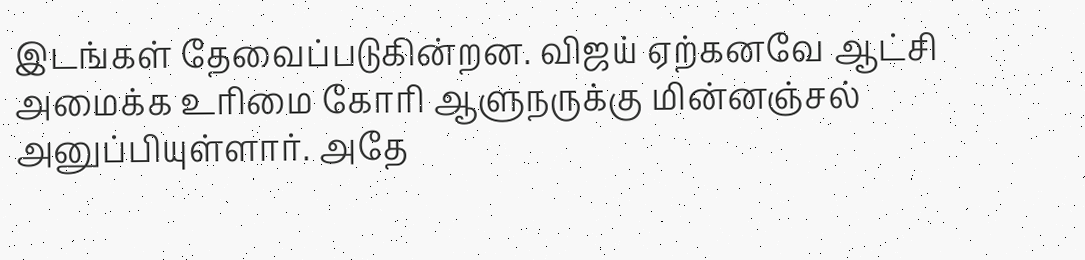இடங்கள் தேவைப்படுகின்றன. விஜய் ஏற்கனவே ஆட்சி அமைக்க உரிமை கோரி ஆளுநருக்கு மின்னஞ்சல் அனுப்பியுள்ளார். அதே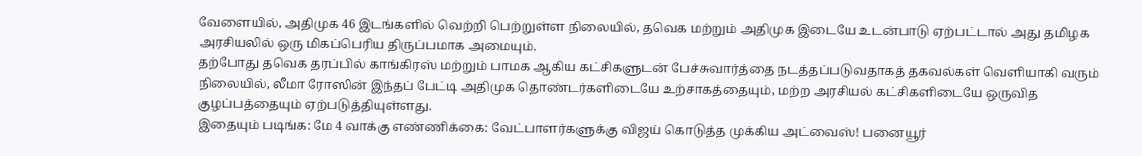வேளையில், அதிமுக 46 இடங்களில் வெற்றி பெற்றுள்ள நிலையில், தவெக மற்றும் அதிமுக இடையே உடன்பாடு ஏற்பட்டால் அது தமிழக அரசியலில் ஒரு மிகப்பெரிய திருப்பமாக அமையும்.
தற்போது தவெக தரப்பில் காங்கிரஸ் மற்றும் பாமக ஆகிய கட்சிகளுடன் பேச்சுவார்த்தை நடத்தப்படுவதாகத் தகவல்கள் வெளியாகி வரும் நிலையில், லீமா ரோஸின் இந்தப் பேட்டி அதிமுக தொண்டர்களிடையே உற்சாகத்தையும், மற்ற அரசியல் கட்சிகளிடையே ஒருவித குழப்பத்தையும் ஏற்படுத்தியுள்ளது.
இதையும் படிங்க: மே 4 வாக்கு எண்ணிக்கை: வேட்பாளர்களுக்கு விஜய் கொடுத்த முக்கிய அட்வைஸ்! பனையூர்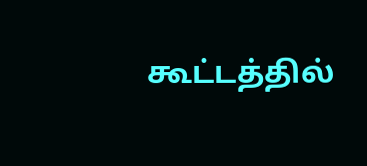கூட்டத்தில்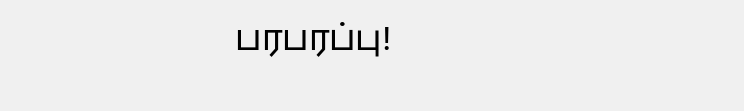பரபரப்பு!